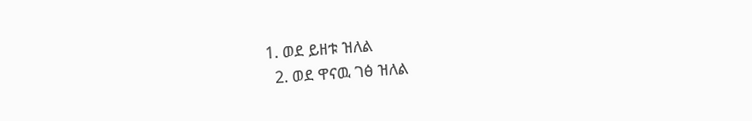1. ወደ ይዘቱ ዝለል
  2. ወደ ዋናዉ ገፅ ዝለል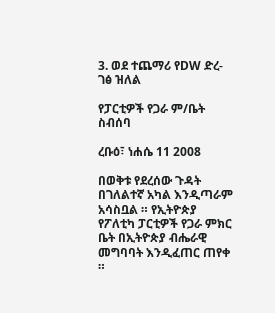3. ወደ ተጨማሪ የDW ድረ-ገፅ ዝለል

የፓርቲዎች የጋራ ም/ቤት ስብሰባ

ረቡዕ፣ ነሐሴ 11 2008

በወቅቱ የደረሰው ጉዳት በገለልተኛ አካል እንዲጣራም አሳስቧል ። የኢትዮጵያ የፖለቲካ ፓርቲዎች የጋራ ምክር ቤት በኢትዮጵያ ብሔራዊ መግባባት እንዲፈጠር ጠየቀ ።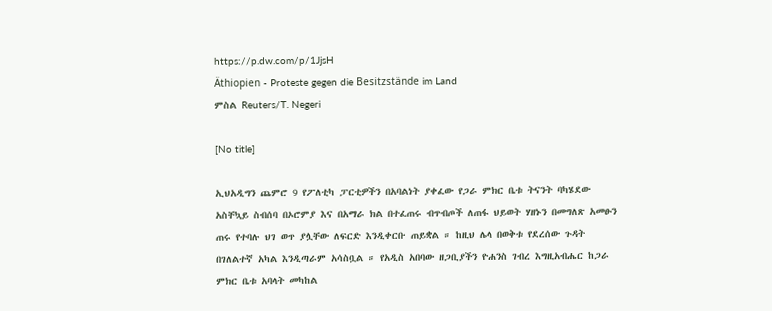https://p.dw.com/p/1JjsH
Äthiopien - Proteste gegen die Besitzstände im Land
ምስል Reuters/T. Negeri

[No title]

ኢህአዲግን ጨምሮ 9 የፖለቲካ ፓርቲዎችን በአባልነት ያቀፈው የጋራ ምክር ቤቱ ትናንት ባካሄደው አስቸኳይ ስብሰባ በኦሮምያ እና በአማራ ክል በተፈጠሩ ብጥብጦች ለጠፋ ህይወት ሃዘኑን በመግለጽ አመፁን ጠሩ የተባሉ ህገ ወጥ ያሏቸው ለፍርድ እንዲቀርቡ ጠይቋል ። ከዚህ ሌላ በወቅቱ የደረሰው ጉዳት በገለልተኛ አካል እንዲጣራም አሳስቧል ። የአዲስ አበባው ዘጋቢያችን ዮሐንስ ገብረ እግዚአብሔር ከጋራ ምክር ቤቱ አባላት መካከል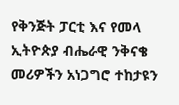የቅንጅት ፓርቲ እና የመላ ኢትዮጵያ ብሔራዊ ንቅናቄ መሪዎችን አነጋግሮ ተከታዩን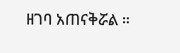ዘገባ አጠናቅሯል ።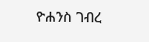ዮሐንስ ገብረ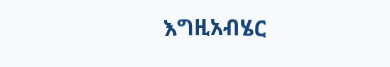እግዚአብሄር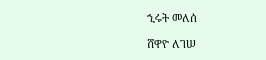ኂሩት መለሰ

ሸዋዮ ለገሠ